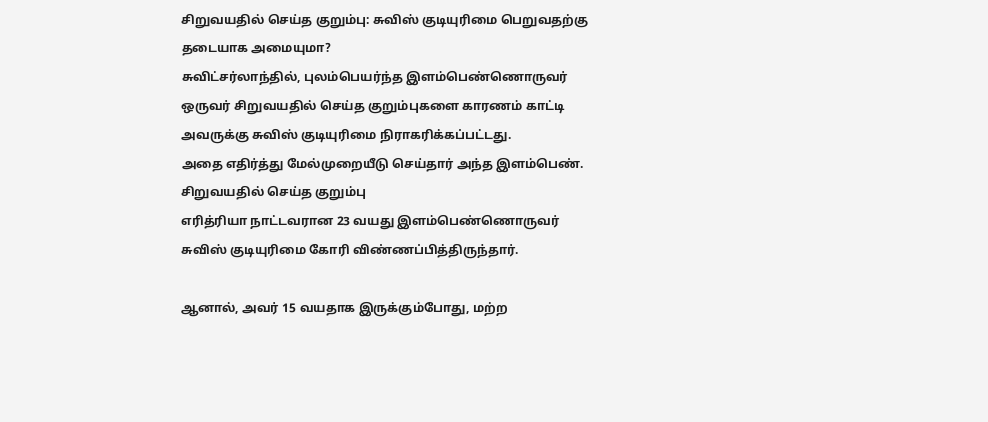சிறுவயதில் செய்த குறும்பு: சுவிஸ் குடியுரிமை பெறுவதற்கு தடையாக அமையுமா?
சுவிட்சர்லாந்தில், புலம்பெயர்ந்த இளம்பெண்ணொருவர் ஒருவர் சிறுவயதில் செய்த குறும்புகளை காரணம் காட்டி அவருக்கு சுவிஸ் குடியுரிமை நிராகரிக்கப்பட்டது.
அதை எதிர்த்து மேல்முறையீடு செய்தார் அந்த இளம்பெண்.
சிறுவயதில் செய்த குறும்பு
எரித்ரியா நாட்டவரான 23 வயது இளம்பெண்ணொருவர் சுவிஸ் குடியுரிமை கோரி விண்ணப்பித்திருந்தார்.

ஆனால், அவர் 15 வயதாக இருக்கும்போது, மற்ற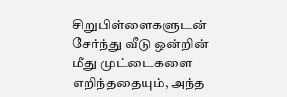சிறுபிள்ளைகளுடன் சேர்ந்து வீடு ஒன்றின் மீது முட்டைகளை எறிந்ததையும், அந்த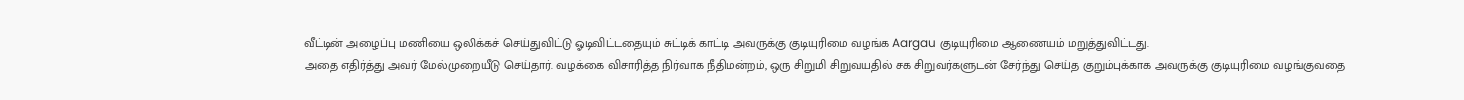வீட்டின் அழைப்பு மணியை ஒலிக்கச் செய்துவிட்டு ஓடிவிட்டதையும் சுட்டிக் காட்டி அவருக்கு குடியுரிமை வழங்க Aargau குடியுரிமை ஆணையம் மறுத்துவிட்டது.
அதை எதிர்த்து அவர் மேல்முறையீடு செய்தார். வழக்கை விசாரித்த நிர்வாக நீதிமன்றம், ஒரு சிறுமி சிறுவயதில் சக சிறுவர்களுடன் சேர்ந்து செய்த குறும்புக்காக அவருக்கு குடியுரிமை வழங்குவதை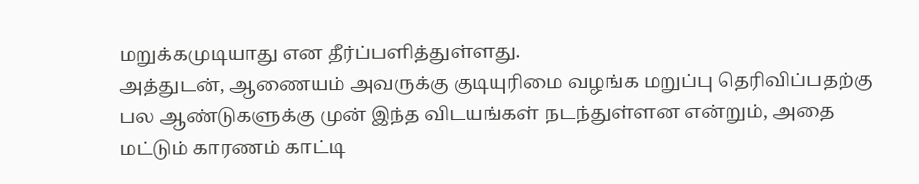மறுக்கமுடியாது என தீர்ப்பளித்துள்ளது.
அத்துடன், ஆணையம் அவருக்கு குடியுரிமை வழங்க மறுப்பு தெரிவிப்பதற்கு பல ஆண்டுகளுக்கு முன் இந்த விடயங்கள் நடந்துள்ளன என்றும், அதை மட்டும் காரணம் காட்டி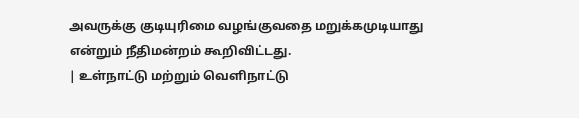அவருக்கு குடியுரிமை வழங்குவதை மறுக்கமுடியாது என்றும் நீதிமன்றம் கூறிவிட்டது.
| உள்நாட்டு மற்றும் வெளிநாட்டு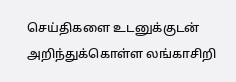செய்திகளை உடனுக்குடன் அறிந்துக்கொள்ள லங்காசிறி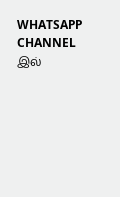WHATSAPP CHANNEL இல்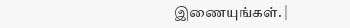இணையுங்கள். |